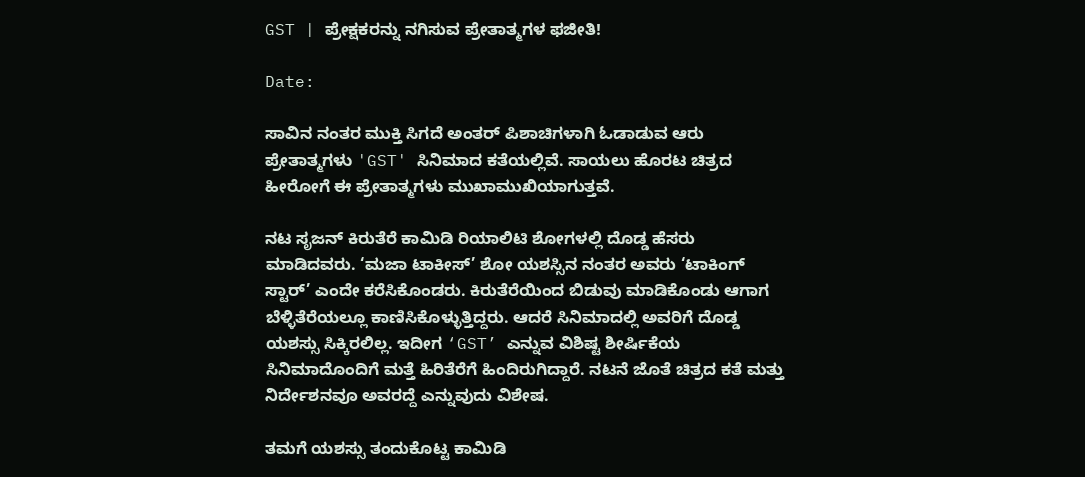GST | ಪ್ರೇಕ್ಷಕರನ್ನು ನಗಿಸುವ ಪ್ರೇತಾತ್ಮಗಳ ಫಜೀತಿ!

Date:

ಸಾವಿನ ನಂತರ ಮುಕ್ತಿ ಸಿಗದೆ ಅಂತರ್‌ ಪಿಶಾಚಿಗಳಾಗಿ ಓಡಾಡುವ ಆರು ಪ್ರೇತಾತ್ಮಗಳು 'GST' ಸಿನಿಮಾದ ಕತೆಯಲ್ಲಿವೆ. ಸಾಯಲು ಹೊರಟ ಚಿತ್ರದ ಹೀರೋಗೆ ಈ ಪ್ರೇತಾತ್ಮಗಳು ಮುಖಾಮುಖಿಯಾಗುತ್ತವೆ.

ನಟ ಸೃಜನ್‌ ಕಿರುತೆರೆ ಕಾಮಿಡಿ ರಿಯಾಲಿಟಿ ಶೋಗಳಲ್ಲಿ ದೊಡ್ಡ ಹೆಸರು ಮಾಡಿದವರು. ‘ಮಜಾ ಟಾಕೀಸ್‌’ ಶೋ ಯಶಸ್ಸಿನ ನಂತರ ಅವರು ‘ಟಾಕಿಂಗ್‌ ಸ್ಟಾರ್‌’ ಎಂದೇ ಕರೆಸಿಕೊಂಡರು. ಕಿರುತೆರೆಯಿಂದ ಬಿಡುವು ಮಾಡಿಕೊಂಡು ಆಗಾಗ ಬೆಳ್ಳಿತೆರೆಯಲ್ಲೂ ಕಾಣಿಸಿಕೊಳ್ಳುತ್ತಿದ್ದರು. ಆದರೆ ಸಿನಿಮಾದಲ್ಲಿ ಅವರಿಗೆ ದೊಡ್ಡ ಯಶಸ್ಸು ಸಿಕ್ಕಿರಲಿಲ್ಲ. ಇದೀಗ ‘GST’ ಎನ್ನುವ ವಿಶಿಷ್ಟ ಶೀರ್ಷಿಕೆಯ ಸಿನಿಮಾದೊಂದಿಗೆ ಮತ್ತೆ ಹಿರಿತೆರೆಗೆ ಹಿಂದಿರುಗಿದ್ದಾರೆ. ನಟನೆ ಜೊತೆ ಚಿತ್ರದ ಕತೆ ಮತ್ತು ನಿರ್ದೇಶನವೂ ಅವರದ್ದೆ ಎನ್ನುವುದು ವಿಶೇಷ.

ತಮಗೆ ಯಶಸ್ಸು ತಂದುಕೊಟ್ಟ ಕಾಮಿಡಿ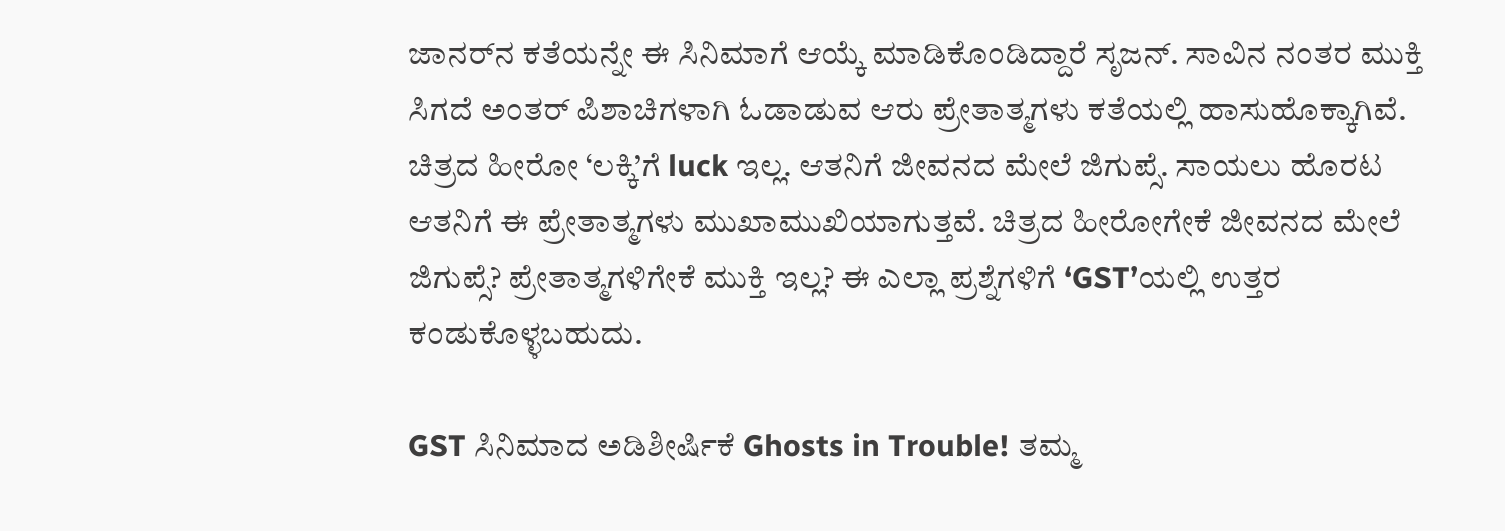ಜಾನರ್‌ನ ಕತೆಯನ್ನೇ ಈ ಸಿನಿಮಾಗೆ ಆಯ್ಕೆ ಮಾಡಿಕೊಂಡಿದ್ದಾರೆ ಸೃಜನ್‌. ಸಾವಿನ ನಂತರ ಮುಕ್ತಿ ಸಿಗದೆ ಅಂತರ್‌ ಪಿಶಾಚಿಗಳಾಗಿ ಓಡಾಡುವ ಆರು ಪ್ರೇತಾತ್ಮಗಳು ಕತೆಯಲ್ಲಿ ಹಾಸುಹೊಕ್ಕಾಗಿವೆ. ಚಿತ್ರದ ಹೀರೋ ‘ಲಕ್ಕಿ’ಗೆ luck ಇಲ್ಲ. ಆತನಿಗೆ ಜೀವನದ ಮೇಲೆ ಜಿಗುಪ್ಸೆ. ಸಾಯಲು ಹೊರಟ ಆತನಿಗೆ ಈ ಪ್ರೇತಾತ್ಮಗಳು ಮುಖಾಮುಖಿಯಾಗುತ್ತವೆ. ಚಿತ್ರದ ಹೀರೋಗೇಕೆ ಜೀವನದ ಮೇಲೆ ಜಿಗುಪ್ಸೆ? ಪ್ರೇತಾತ್ಮಗಳಿಗೇಕೆ ಮುಕ್ತಿ ಇಲ್ಲ? ಈ ಎಲ್ಲಾ ಪ್ರಶ್ನೆಗಳಿಗೆ ‘GST’ಯಲ್ಲಿ ಉತ್ತರ ಕಂಡುಕೊಳ್ಳಬಹುದು.

GST ಸಿನಿಮಾದ ಅಡಿಶೀರ್ಷಿಕೆ Ghosts in Trouble! ತಮ್ಮ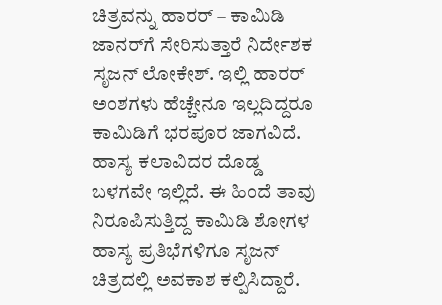ಚಿತ್ರವನ್ನು ಹಾರರ್‌ – ಕಾಮಿಡಿ ಜಾನರ್‌ಗೆ ಸೇರಿಸುತ್ತಾರೆ ನಿರ್ದೇಶಕ ಸೃಜನ್‌ ಲೋಕೇಶ್‌. ಇಲ್ಲಿ ಹಾರರ್‌ ಅಂಶಗಳು ಹೆಚ್ಚೇನೂ ಇಲ್ಲದಿದ್ದರೂ ಕಾಮಿಡಿಗೆ ಭರಪೂರ ಜಾಗವಿದೆ. ಹಾಸ್ಯ ಕಲಾವಿದರ ದೊಡ್ಡ ಬಳಗವೇ ಇಲ್ಲಿದೆ. ಈ ಹಿಂದೆ ತಾವು ನಿರೂಪಿಸುತ್ತಿದ್ದ ಕಾಮಿಡಿ ಶೋಗಳ ಹಾಸ್ಯ ಪ್ರತಿಭೆಗಳಿಗೂ ಸೃಜನ್‌ ಚಿತ್ರದಲ್ಲಿ ಅವಕಾಶ ಕಲ್ಪಿಸಿದ್ದಾರೆ.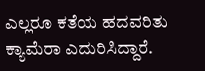ಎಲ್ಲರೂ ಕತೆಯ ಹದವರಿತು ಕ್ಯಾಮೆರಾ ಎದುರಿಸಿದ್ದಾರೆ.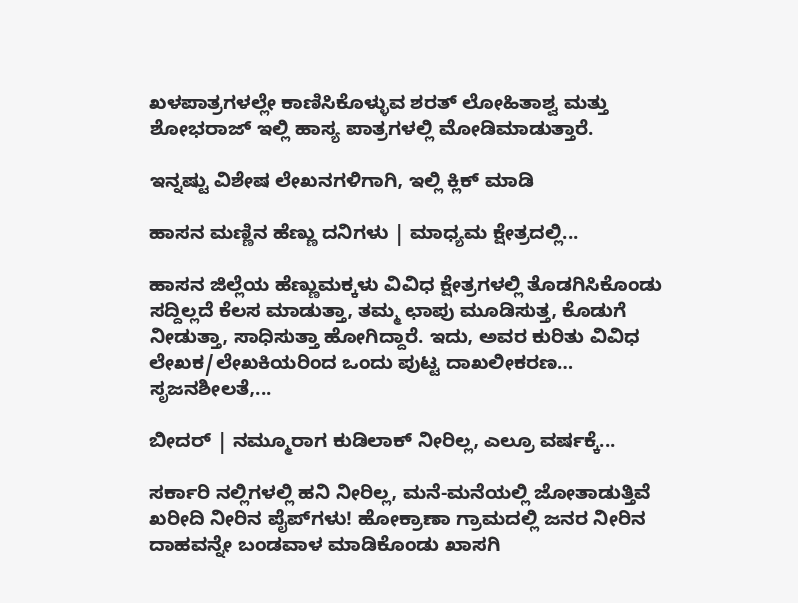ಖಳಪಾತ್ರಗಳಲ್ಲೇ ಕಾಣಿಸಿಕೊಳ್ಳುವ ಶರತ್‌ ಲೋಹಿತಾಶ್ವ ಮತ್ತು ಶೋಭರಾಜ್‌ ಇಲ್ಲಿ ಹಾಸ್ಯ ಪಾತ್ರಗಳಲ್ಲಿ ಮೋಡಿಮಾಡುತ್ತಾರೆ.

ಇನ್ನಷ್ಟು ವಿಶೇಷ ಲೇಖನಗಳಿಗಾಗಿ, ಇಲ್ಲಿ ಕ್ಲಿಕ್ ಮಾಡಿ

ಹಾಸನ ಮಣ್ಣಿನ ಹೆಣ್ಣು ದನಿಗಳು | ಮಾಧ್ಯಮ ಕ್ಷೇತ್ರದಲ್ಲಿ...

ಹಾಸನ ಜಿಲ್ಲೆಯ ಹೆಣ್ಣುಮಕ್ಕಳು ವಿವಿಧ ಕ್ಷೇತ್ರಗಳಲ್ಲಿ ತೊಡಗಿಸಿಕೊಂಡು ಸದ್ದಿಲ್ಲದೆ ಕೆಲಸ ಮಾಡುತ್ತಾ, ತಮ್ಮ ಛಾಪು ಮೂಡಿಸುತ್ತ, ಕೊಡುಗೆ ನೀಡುತ್ತಾ, ಸಾಧಿಸುತ್ತಾ ಹೋಗಿದ್ದಾರೆ. ಇದು, ಅವರ ಕುರಿತು ವಿವಿಧ ಲೇಖಕ/ಲೇಖಕಿಯರಿಂದ ಒಂದು ಪುಟ್ಟ ದಾಖಲೀಕರಣ… ಸೃಜನಶೀಲತೆ,...

ಬೀದರ್ | ನಮ್ಮೂರಾಗ ಕುಡಿಲಾಕ್ ನೀರಿಲ್ಲ, ಎಲ್ರೂ ವರ್ಷಕ್ಕೆ...

ಸರ್ಕಾರಿ ನಲ್ಲಿಗಳಲ್ಲಿ ಹನಿ ನೀರಿಲ್ಲ, ಮನೆ-ಮನೆಯಲ್ಲಿ ಜೋತಾಡುತ್ತಿವೆ ಖರೀದಿ ನೀರಿನ ಪೈಪ್‌ಗಳು! ಹೋಕ್ರಾಣಾ ಗ್ರಾಮದಲ್ಲಿ ಜನರ ನೀರಿನ ದಾಹವನ್ನೇ ಬಂಡವಾಳ ಮಾಡಿಕೊಂಡು ಖಾಸಗಿ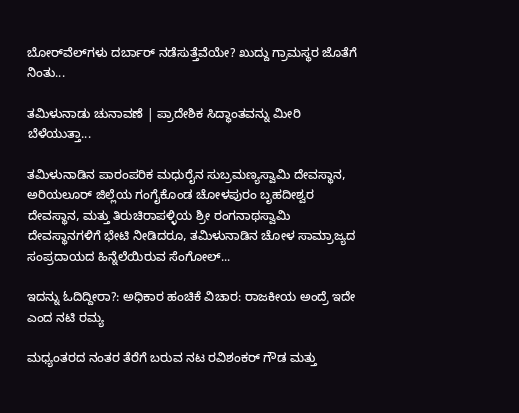ಬೋರ್‌ವೆಲ್‌ಗಳು ದರ್ಬಾರ್‌ ನಡೆಸುತ್ತೆವೆಯೇ? ಖುದ್ದು ಗ್ರಾಮಸ್ಥರ ಜೊತೆಗೆ ನಿಂತು...

ತಮಿಳುನಾಡು ಚುನಾವಣೆ | ಪ್ರಾದೇಶಿಕ ಸಿದ್ಧಾಂತವನ್ನು ಮೀರಿ ಬೆಳೆಯುತ್ತಾ...

ತಮಿಳುನಾಡಿನ ಪಾರಂಪರಿಕ ಮಧುರೈನ ಸುಬ್ರಮಣ್ಯಸ್ವಾಮಿ ದೇವಸ್ಥಾನ, ಅರಿಯಲೂರ್ ಜಿಲ್ಲೆಯ ಗಂಗೈಕೊಂಡ ಚೋಳಪುರಂ ಬೃಹದೀಶ್ವರ ದೇವಸ್ಥಾನ, ಮತ್ತು ತಿರುಚಿರಾಪಳ್ಳಿಯ ಶ್ರೀ ರಂಗನಾಥಸ್ವಾಮಿ ದೇವಸ್ಥಾನಗಳಿಗೆ ಭೇಟಿ ನೀಡಿದರೂ, ತಮಿಳುನಾಡಿನ ಚೋಳ ಸಾಮ್ರಾಜ್ಯದ ಸಂಪ್ರದಾಯದ ಹಿನ್ನೆಲೆಯಿರುವ ಸೆಂಗೋಲ್...

ಇದನ್ನು ಓದಿದ್ದೀರಾ?: ಅಧಿಕಾರ ಹಂಚಿಕೆ ವಿಚಾರ: ರಾಜಕೀಯ ಅಂದ್ರೆ ಇದೇ ಎಂದ ನಟಿ ರಮ್ಯ

ಮಧ್ಯಂತರದ ನಂತರ ತೆರೆಗೆ ಬರುವ ನಟ ರವಿಶಂಕರ್‌ ಗೌಡ ಮತ್ತು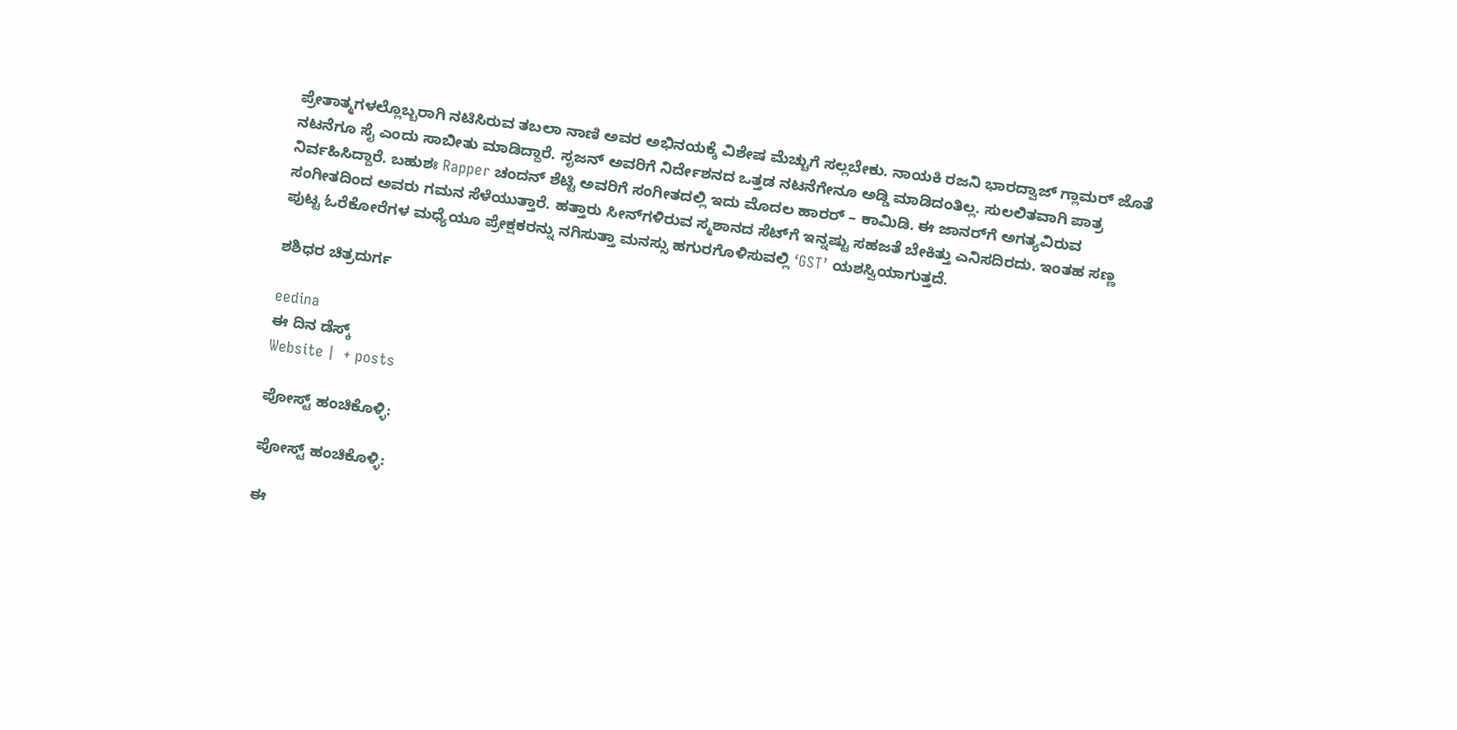ಪ್ರೇತಾತ್ಮಗಳಲ್ಲೊಬ್ಬರಾಗಿ ನಟಿಸಿರುವ ತಬಲಾ ನಾಣಿ ಅವರ ಅಭಿನಯಕ್ಕೆ ವಿಶೇಷ ಮೆಚ್ಚುಗೆ ಸಲ್ಲಬೇಕು. ನಾಯಕಿ ರಜನಿ ಭಾರದ್ವಾಜ್‌ ಗ್ಲಾಮರ್‌ ಜೊತೆ ನಟನೆಗೂ ಸೈ ಎಂದು ಸಾಬೀತು ಮಾಡಿದ್ದಾರೆ. ಸೃಜನ್‌ ಅವರಿಗೆ ನಿರ್ದೇಶನದ ಒತ್ತಡ ನಟನೆಗೇನೂ ಅಡ್ಡಿ ಮಾಡಿದಂತಿಲ್ಲ. ಸುಲಲಿತವಾಗಿ ಪಾತ್ರ ನಿರ್ವಹಿಸಿದ್ದಾರೆ. ಬಹುಶಃ Rapper ಚಂದನ್‌ ಶೆಟ್ಟಿ ಅವರಿಗೆ ಸಂಗೀತದಲ್ಲಿ ಇದು ಮೊದಲ ಹಾರರ್‌ – ಕಾಮಿಡಿ. ಈ ಜಾನರ್‌ಗೆ ಅಗತ್ಯವಿರುವ ಸಂಗೀತದಿಂದ ಅವರು ಗಮನ ಸೆಳೆಯುತ್ತಾರೆ. ಹತ್ತಾರು ಸೀನ್‌ಗಳಿರುವ ಸ್ಮಶಾನದ ಸೆಟ್‌ಗೆ ಇನ್ನಷ್ಟು ಸಹಜತೆ ಬೇಕಿತ್ತು ಎನಿಸದಿರದು. ಇಂತಹ ಸಣ್ಣ ಪುಟ್ಟ ಓರೆಕೋರೆಗಳ ಮಧ್ಯೆಯೂ ಪ್ರೇಕ್ಷಕರನ್ನು ನಗಿಸುತ್ತಾ ಮನಸ್ಸು ಹಗುರಗೊಳಿಸುವಲ್ಲಿ ‘GST’ ಯಶಸ್ವಿಯಾಗುತ್ತದೆ.

ಶಶಿಧರ ಚಿತ್ರದುರ್ಗ

eedina
ಈ ದಿನ ಡೆಸ್ಕ್‌
Website |  + posts

ಪೋಸ್ಟ್ ಹಂಚಿಕೊಳ್ಳಿ:

ಪೋಸ್ಟ್ ಹಂಚಿಕೊಳ್ಳಿ:

ಈ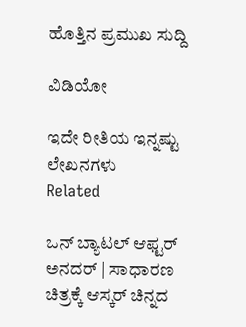ಹೊತ್ತಿನ ಪ್ರಮುಖ ಸುದ್ದಿ

ವಿಡಿಯೋ

ಇದೇ ರೀತಿಯ ಇನ್ನಷ್ಟು ಲೇಖನಗಳು
Related

ಒನ್ ಬ್ಯಾಟಲ್ ಆಫ್ಟರ್ ಅನದರ್ | ಸಾಧಾರಣ ಚಿತ್ರಕ್ಕೆ ಆಸ್ಕರ್ ಚಿನ್ನದ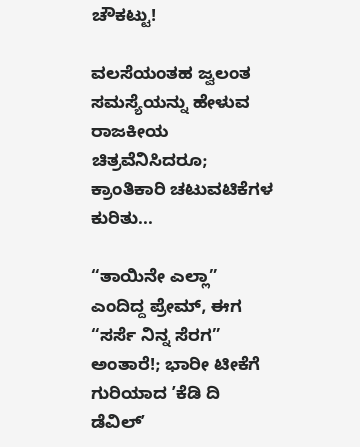ಚೌಕಟ್ಟು!

ವಲಸೆಯಂತಹ ಜ್ವಲಂತ ಸಮಸ್ಯೆಯನ್ನು ಹೇಳುವ ರಾಜಕೀಯ ಚಿತ್ರವೆನಿಸಿದರೂ; ಕ್ರಾಂತಿಕಾರಿ ಚಟುವಟಿಕೆಗಳ ಕುರಿತು...

“ತಾಯಿನೇ ಎಲ್ಲಾ” ಎಂದಿದ್ದ ಪ್ರೇಮ್, ಈಗ “ಸರ್ಸೆ ನಿನ್ನ ಸೆರಗ” ಅಂತಾರೆ!; ಭಾರೀ ಟೀಕೆಗೆ ಗುರಿಯಾದ ʼಕೆಡಿ ದಿ ಡೆವಿಲ್‌ʼ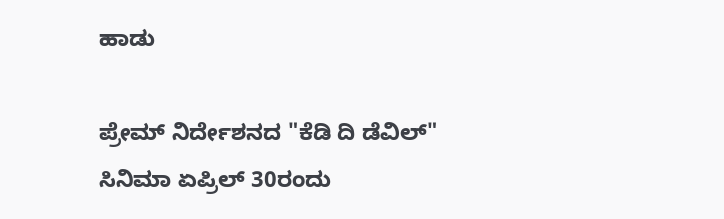ಹಾಡು

ಪ್ರೇಮ್‌ ನಿರ್ದೇಶನದ "ಕೆಡಿ ದಿ ಡೆವಿಲ್‌" ಸಿನಿಮಾ ಏಪ್ರಿಲ್‌ 30ರಂದು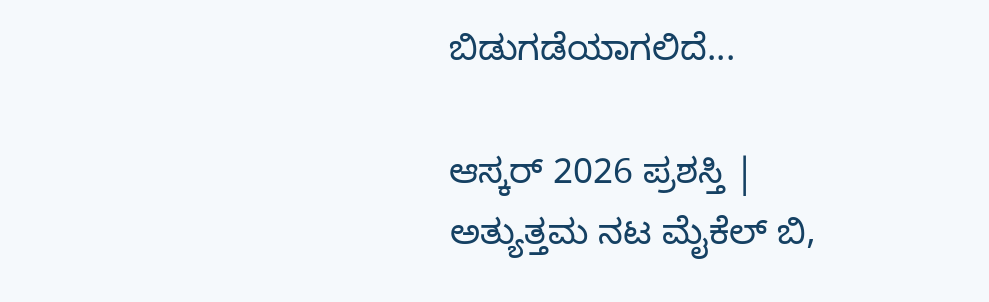ಬಿಡುಗಡೆಯಾಗಲಿದೆ...

ಆಸ್ಕರ್ 2026 ಪ್ರಶಸ್ತಿ | ಅತ್ಯುತ್ತಮ ನಟ ಮೈಕೆಲ್ ಬಿ,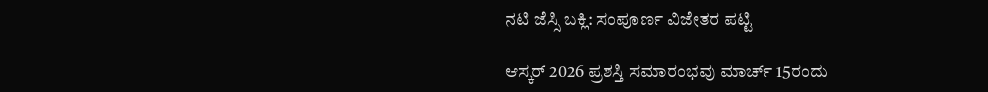ನಟಿ ಜೆಸ್ಸಿ ಬಕ್ಲಿ: ಸಂಪೂರ್ಣ ವಿಜೇತರ ಪಟ್ಟಿ

ಆಸ್ಕರ್ 2026 ಪ್ರಶಸ್ತಿ ಸಮಾರಂಭವು ಮಾರ್ಚ್ 15ರಂದು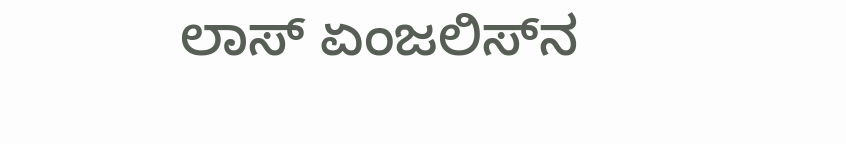ಲಾಸ್ ಏಂಜಲಿಸ್‌ನ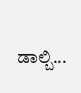ಡಾಲ್ಬಿ...